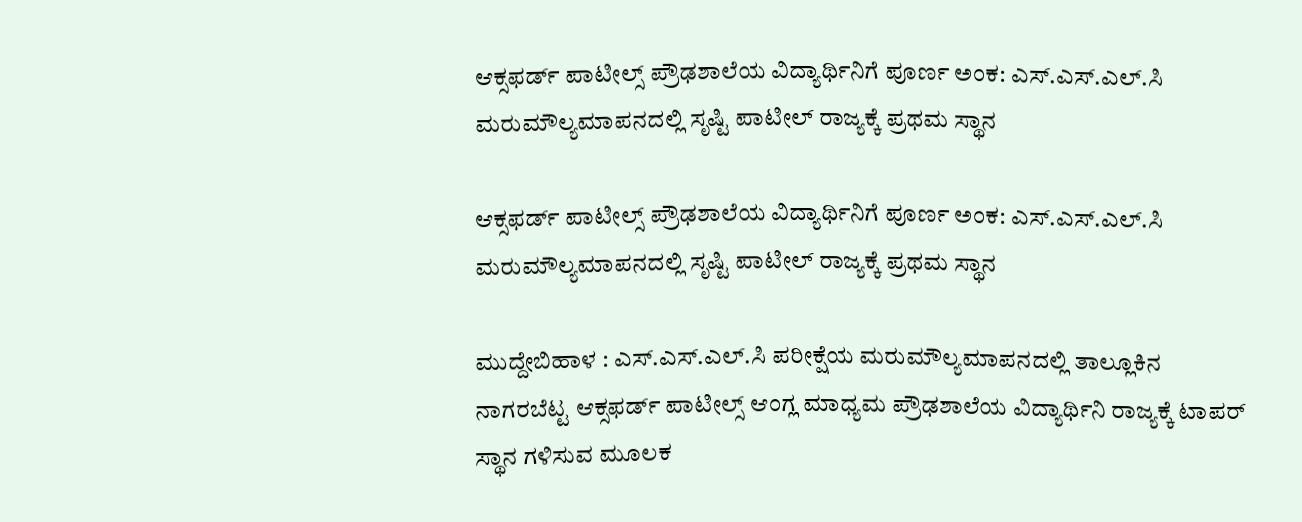ಆಕ್ಸಫರ್ಡ್ ಪಾಟೀಲ್ಸ್ ಪ್ರೌಢಶಾಲೆಯ ವಿದ್ಯಾರ್ಥಿನಿಗೆ ಪೂರ್ಣ ಅಂಕ: ಎಸ್.ಎಸ್.ಎಲ್.ಸಿ ಮರುಮೌಲ್ಯಮಾಪನದಲ್ಲಿ ಸೃಷ್ಟಿ ಪಾಟೀಲ್ ರಾಜ್ಯಕ್ಕೆ ಪ್ರಥಮ ಸ್ಥಾನ

ಆಕ್ಸಫರ್ಡ್ ಪಾಟೀಲ್ಸ್ ಪ್ರೌಢಶಾಲೆಯ ವಿದ್ಯಾರ್ಥಿನಿಗೆ ಪೂರ್ಣ ಅಂಕ: ಎಸ್.ಎಸ್.ಎಲ್.ಸಿ ಮರುಮೌಲ್ಯಮಾಪನದಲ್ಲಿ ಸೃಷ್ಟಿ ಪಾಟೀಲ್ ರಾಜ್ಯಕ್ಕೆ ಪ್ರಥಮ ಸ್ಥಾನ

ಮುದ್ದೇಬಿಹಾಳ : ಎಸ್.ಎಸ್.ಎಲ್.ಸಿ ಪರೀಕ್ಷೆಯ ಮರುಮೌಲ್ಯಮಾಪನದಲ್ಲಿ ತಾಲ್ಲೂಕಿನ ನಾಗರಬೆಟ್ಟ ಆಕ್ಸಫರ್ಡ್ ಪಾಟೀಲ್ಸ್ ಆಂಗ್ಲ ಮಾಧ್ಯಮ ಪ್ರೌಢಶಾಲೆಯ ವಿದ್ಯಾರ್ಥಿನಿ ರಾಜ್ಯಕ್ಕೆ ಟಾಪರ್ ಸ್ಥಾನ ಗಳಿಸುವ ಮೂಲಕ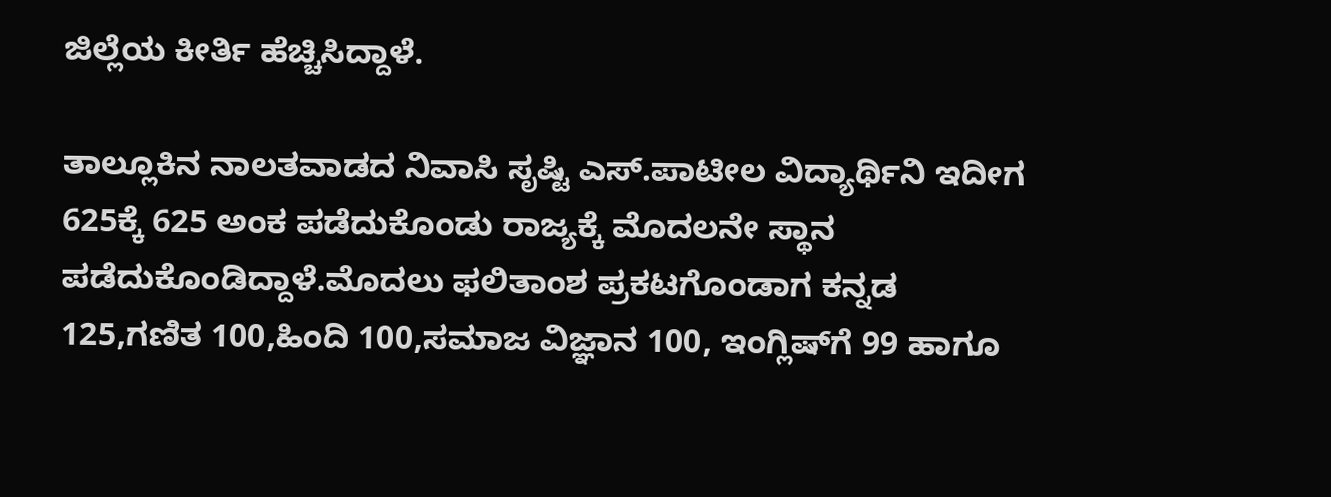ಜಿಲ್ಲೆಯ ಕೀರ್ತಿ ಹೆಚ್ಚಿಸಿದ್ದಾಳೆ.

ತಾಲ್ಲೂಕಿನ ನಾಲತವಾಡದ ನಿವಾಸಿ ಸೃಷ್ಟಿ ಎಸ್.ಪಾಟೀಲ ವಿದ್ಯಾರ್ಥಿನಿ ಇದೀಗ 625ಕ್ಕೆ 625 ಅಂಕ ಪಡೆದುಕೊಂಡು ರಾಜ್ಯಕ್ಕೆ ಮೊದಲನೇ ಸ್ಥಾನ ಪಡೆದುಕೊಂಡಿದ್ದಾಳೆ.ಮೊದಲು ಫಲಿತಾಂಶ ಪ್ರಕಟಗೊಂಡಾಗ ಕನ್ನಡ 125,ಗಣಿತ 100,ಹಿಂದಿ 100,ಸಮಾಜ ವಿಜ್ಞಾನ 100, ಇಂಗ್ಲಿಷ್‌ಗೆ 99 ಹಾಗೂ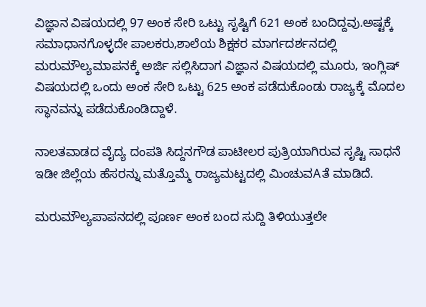ವಿಜ್ಞಾನ ವಿಷಯದಲ್ಲಿ 97 ಅಂಕ ಸೇರಿ ಒಟ್ಟು ಸೃಷ್ಟಿಗೆ 621 ಅಂಕ ಬಂದಿದ್ದವು.ಅಷ್ಟಕ್ಕೆ ಸಮಾಧಾನಗೊಳ್ಳದೇ ಪಾಲಕರು,ಶಾಲೆಯ ಶಿಕ್ಷಕರ ಮಾರ್ಗದರ್ಶನದಲ್ಲಿ ಮರುಮೌಲ್ಯಮಾಪನಕ್ಕೆ ಅರ್ಜಿ ಸಲ್ಲಿಸಿದಾಗ ವಿಜ್ಞಾನ ವಿಷಯದಲ್ಲಿ ಮೂರು, ಇಂಗ್ಲಿಷ್ ವಿಷಯದಲ್ಲಿ ಒಂದು ಅಂಕ ಸೇರಿ ಒಟ್ಟು 625 ಅಂಕ ಪಡೆದುಕೊಂಡು ರಾಜ್ಯಕ್ಕೆ ಮೊದಲ ಸ್ಥಾನವನ್ನು ಪಡೆದುಕೊಂಡಿದ್ದಾಳೆ.

ನಾಲತವಾಡದ ವೈದ್ಯ ದಂಪತಿ ಸಿದ್ದನಗೌಡ ಪಾಟೀಲರ ಪುತ್ರಿಯಾಗಿರುವ ಸೃಷ್ಟಿ ಸಾಧನೆ ಇಡೀ ಜಿಲ್ಲೆಯ ಹೆಸರನ್ನು ಮತ್ತೊಮ್ಮೆ ರಾಜ್ಯಮಟ್ಟದಲ್ಲಿ ಮಿಂಚುವAತೆ ಮಾಡಿದೆ.

ಮರುಮೌಲ್ಯಪಾಪನದಲ್ಲಿ ಪೂರ್ಣ ಅಂಕ ಬಂದ ಸುದ್ದಿ ತಿಳಿಯುತ್ತಲೇ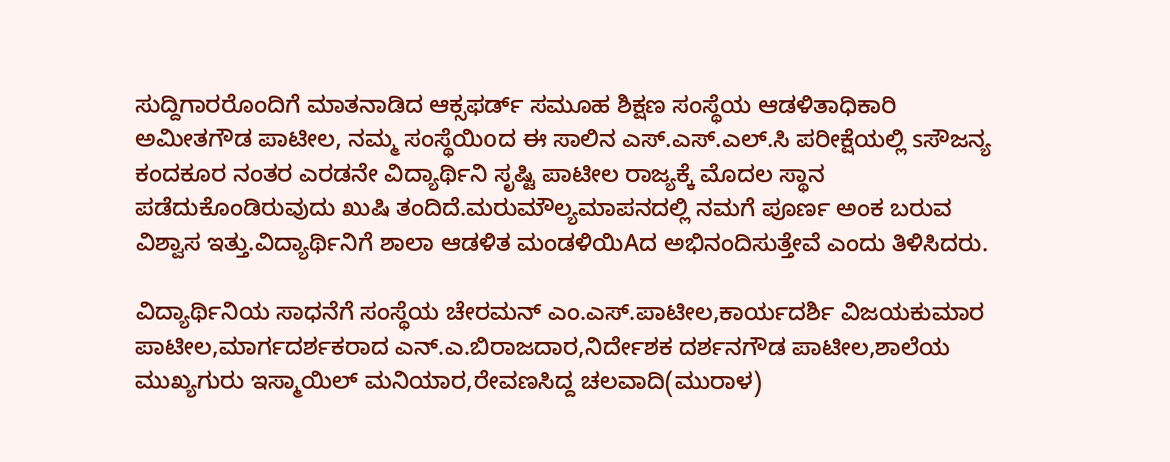ಸುದ್ದಿಗಾರರೊಂದಿಗೆ ಮಾತನಾಡಿದ ಆಕ್ಸಫರ್ಡ್ ಸಮೂಹ ಶಿಕ್ಷಣ ಸಂಸ್ಥೆಯ ಆಡಳಿತಾಧಿಕಾರಿ ಅಮೀತಗೌಡ ಪಾಟೀಲ, ನಮ್ಮ ಸಂಸ್ಥೆಯಿoದ ಈ ಸಾಲಿನ ಎಸ್.ಎಸ್.ಎಲ್.ಸಿ ಪರೀಕ್ಷೆಯಲ್ಲಿ sಸೌಜನ್ಯ ಕಂದಕೂರ ನಂತರ ಎರಡನೇ ವಿದ್ಯಾರ್ಥಿನಿ ಸೃಷ್ಟಿ ಪಾಟೀಲ ರಾಜ್ಯಕ್ಕೆ ಮೊದಲ ಸ್ಥಾನ ಪಡೆದುಕೊಂಡಿರುವುದು ಖುಷಿ ತಂದಿದೆ.ಮರುಮೌಲ್ಯಮಾಪನದಲ್ಲಿ ನಮಗೆ ಪೂರ್ಣ ಅಂಕ ಬರುವ ವಿಶ್ವಾಸ ಇತ್ತು.ವಿದ್ಯಾರ್ಥಿನಿಗೆ ಶಾಲಾ ಆಡಳಿತ ಮಂಡಳಿಯಿAದ ಅಭಿನಂದಿಸುತ್ತೇವೆ ಎಂದು ತಿಳಿಸಿದರು.

ವಿದ್ಯಾರ್ಥಿನಿಯ ಸಾಧನೆಗೆ ಸಂಸ್ಥೆಯ ಚೇರಮನ್ ಎಂ.ಎಸ್.ಪಾಟೀಲ,ಕಾರ್ಯದರ್ಶಿ ವಿಜಯಕುಮಾರ ಪಾಟೀಲ,ಮಾರ್ಗದರ್ಶಕರಾದ ಎನ್.ಎ.ಬಿರಾಜದಾರ,ನಿರ್ದೇಶಕ ದರ್ಶನಗೌಡ ಪಾಟೀಲ,ಶಾಲೆಯ ಮುಖ್ಯಗುರು ಇಸ್ಮಾಯಿಲ್ ಮನಿಯಾರ,ರೇವಣಸಿದ್ದ ಚಲವಾದಿ(ಮುರಾಳ)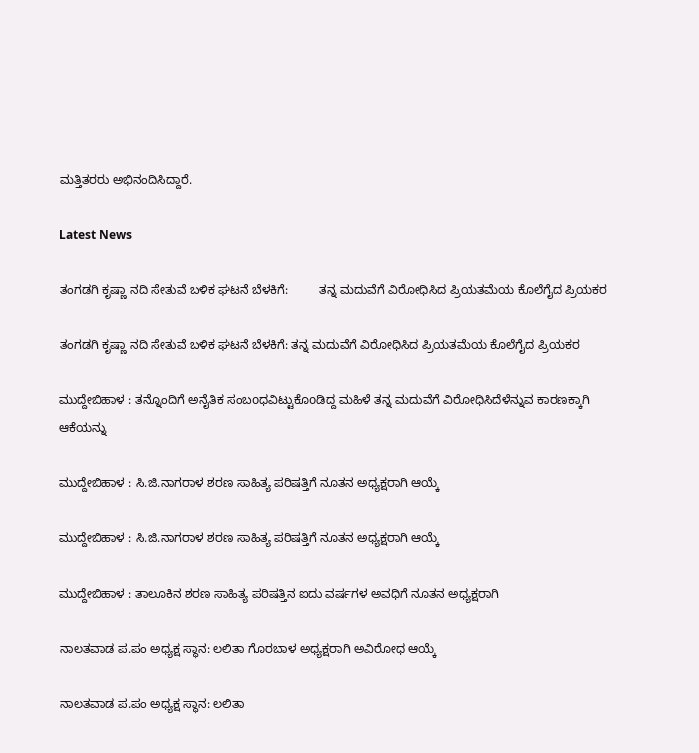ಮತ್ತಿತರರು ಅಭಿನಂದಿಸಿದ್ದಾರೆ.

Latest News

ತಂಗಡಗಿ ಕೃಷ್ಣಾ ನದಿ ಸೇತುವೆ ಬಳಿಕ ಘಟನೆ ಬೆಳಕಿಗೆ:         ತನ್ನ ಮದುವೆಗೆ ವಿರೋಧಿಸಿದ ಪ್ರಿಯತಮೆಯ ಕೊಲೆಗೈದ ಪ್ರಿಯಕರ

ತಂಗಡಗಿ ಕೃಷ್ಣಾ ನದಿ ಸೇತುವೆ ಬಳಿಕ ಘಟನೆ ಬೆಳಕಿಗೆ: ತನ್ನ ಮದುವೆಗೆ ವಿರೋಧಿಸಿದ ಪ್ರಿಯತಮೆಯ ಕೊಲೆಗೈದ ಪ್ರಿಯಕರ

ಮುದ್ದೇಬಿಹಾಳ : ತನ್ನೊಂದಿಗೆ ಅನೈತಿಕ ಸಂಬoಧವಿಟ್ಟುಕೊoಡಿದ್ದ ಮಹಿಳೆ ತನ್ನ ಮದುವೆಗೆ ವಿರೋಧಿಸಿದೆಳೆನ್ನುವ ಕಾರಣಕ್ಕಾಗಿ ಆಕೆಯನ್ನು

ಮುದ್ದೇಬಿಹಾಳ : ಸಿ.ಜಿ.ನಾಗರಾಳ ಶರಣ ಸಾಹಿತ್ಯ ಪರಿಷತ್ತಿಗೆ ನೂತನ ಅಧ್ಯಕ್ಷರಾಗಿ ಆಯ್ಕೆ

ಮುದ್ದೇಬಿಹಾಳ : ಸಿ.ಜಿ.ನಾಗರಾಳ ಶರಣ ಸಾಹಿತ್ಯ ಪರಿಷತ್ತಿಗೆ ನೂತನ ಅಧ್ಯಕ್ಷರಾಗಿ ಆಯ್ಕೆ

ಮುದ್ದೇಬಿಹಾಳ : ತಾಲೂಕಿನ ಶರಣ ಸಾಹಿತ್ಯ ಪರಿಷತ್ತಿನ ಐದು ವರ್ಷಗಳ ಅವಧಿಗೆ ನೂತನ ಅಧ್ಯಕ್ಷರಾಗಿ

ನಾಲತವಾಡ ಪ.ಪಂ ಅಧ್ಯಕ್ಷ ಸ್ಥಾನ: ಲಲಿತಾ ಗೊರಬಾಳ ಅಧ್ಯಕ್ಷರಾಗಿ ಅವಿರೋಧ ಆಯ್ಕೆ

ನಾಲತವಾಡ ಪ.ಪಂ ಅಧ್ಯಕ್ಷ ಸ್ಥಾನ: ಲಲಿತಾ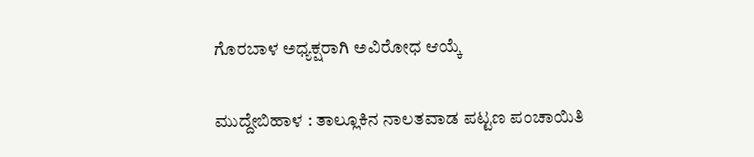ಗೊರಬಾಳ ಅಧ್ಯಕ್ಷರಾಗಿ ಅವಿರೋಧ ಆಯ್ಕೆ

ಮುದ್ದೇಬಿಹಾಳ : ತಾಲ್ಲೂಕಿನ ನಾಲತವಾಡ ಪಟ್ಟಣ ಪಂಚಾಯಿತಿ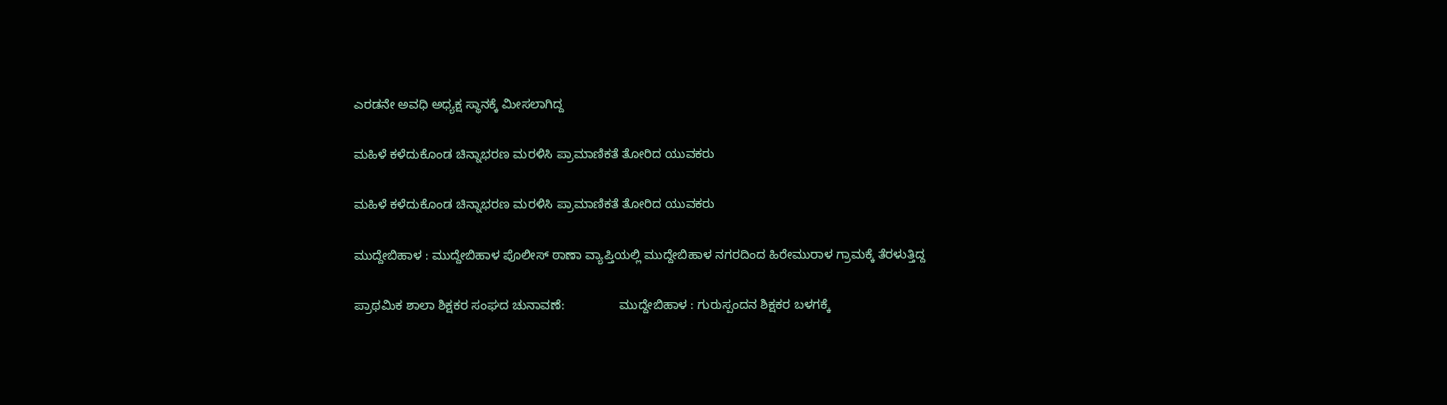ಎರಡನೇ ಅವಧಿ ಅಧ್ಯಕ್ಷ ಸ್ಥಾನಕ್ಕೆ ಮೀಸಲಾಗಿದ್ದ

ಮಹಿಳೆ ಕಳೆದುಕೊಂಡ ಚಿನ್ನಾಭರಣ ಮರಳಿಸಿ ಪ್ರಾಮಾಣಿಕತೆ ತೋರಿದ ಯುವಕರು

ಮಹಿಳೆ ಕಳೆದುಕೊಂಡ ಚಿನ್ನಾಭರಣ ಮರಳಿಸಿ ಪ್ರಾಮಾಣಿಕತೆ ತೋರಿದ ಯುವಕರು

ಮುದ್ದೇಬಿಹಾಳ : ಮುದ್ದೇಬಿಹಾಳ ಪೊಲೀಸ್ ಠಾಣಾ ವ್ಯಾಪ್ತಿಯಲ್ಲಿ ಮುದ್ದೇಬಿಹಾಳ ನಗರದಿಂದ ಹಿರೇಮುರಾಳ ಗ್ರಾಮಕ್ಕೆ ತೆರಳುತ್ತಿದ್ದ

ಪ್ರಾಥಮಿಕ ಶಾಲಾ ಶಿಕ್ಷಕರ ಸಂಘದ ಚುನಾವಣೆ:                ಮುದ್ದೇಬಿಹಾಳ : ಗುರುಸ್ಪಂದನ ಶಿಕ್ಷಕರ ಬಳಗಕ್ಕೆ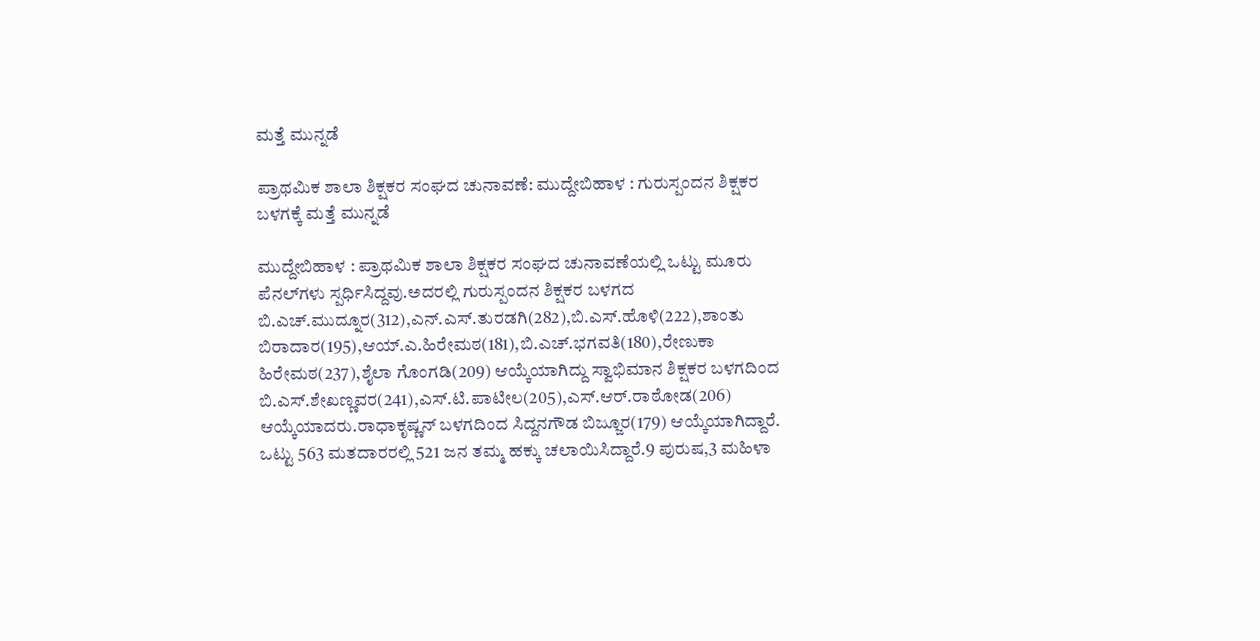ಮತ್ತೆ ಮುನ್ನಡೆ

ಪ್ರಾಥಮಿಕ ಶಾಲಾ ಶಿಕ್ಷಕರ ಸಂಘದ ಚುನಾವಣೆ: ಮುದ್ದೇಬಿಹಾಳ : ಗುರುಸ್ಪಂದನ ಶಿಕ್ಷಕರ ಬಳಗಕ್ಕೆ ಮತ್ತೆ ಮುನ್ನಡೆ

ಮುದ್ದೇಬಿಹಾಳ : ಪ್ರಾಥಮಿಕ ಶಾಲಾ ಶಿಕ್ಷಕರ ಸಂಘದ ಚುನಾವಣೆಯಲ್ಲಿ ಒಟ್ಟು ಮೂರು ಪೆನಲ್‌ಗಳು ಸ್ಪರ್ಧಿಸಿದ್ದವು.ಅದರಲ್ಲಿ ಗುರುಸ್ಪಂದನ ಶಿಕ್ಷಕರ ಬಳಗದ ಬಿ.ಎಚ್.ಮುದ್ನೂರ(312),ಎನ್.ಎಸ್.ತುರಡಗಿ(282),ಬಿ.ಎಸ್.ಹೊಳಿ(222),ಶಾಂತು ಬಿರಾದಾರ(195),ಆಯ್.ಎ.ಹಿರೇಮಠ(181),ಬಿ.ಎಚ್.ಭಗವತಿ(180),ರೇಣುಕಾ ಹಿರೇಮಠ(237),ಶೈಲಾ ಗೊಂಗಡಿ(209) ಆಯ್ಕೆಯಾಗಿದ್ದು ಸ್ವಾಭಿಮಾನ ಶಿಕ್ಷಕರ ಬಳಗದಿಂದ ಬಿ.ಎಸ್.ಶೇಖಣ್ಣವರ(241),ಎಸ್.ಟಿ.ಪಾಟೀಲ(205),ಎಸ್.ಆರ್.ರಾಠೋಡ(206) ಆಯ್ಕೆಯಾದರು.ರಾಧಾಕೃಷ್ಣನ್ ಬಳಗದಿಂದ ಸಿದ್ದನಗೌಡ ಬಿಜ್ಜೂರ(179) ಆಯ್ಕೆಯಾಗಿದ್ದಾರೆ. ಒಟ್ಟು 563 ಮತದಾರರಲ್ಲಿ 521 ಜನ ತಮ್ಮ ಹಕ್ಕು ಚಲಾಯಿಸಿದ್ದಾರೆ.9 ಪುರುಷ,3 ಮಹಿಳಾ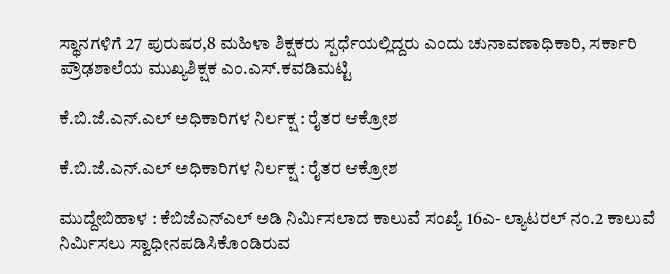ಸ್ಥಾನಗಳಿಗೆ 27 ಪುರುಷರ,8 ಮಹಿಳಾ ಶಿಕ್ಷಕರು ಸ್ಪರ್ಧೆಯಲ್ಲಿದ್ದರು ಎಂದು ಚುನಾವಣಾಧಿಕಾರಿ, ಸರ್ಕಾರಿ ಪ್ರೌಢಶಾಲೆಯ ಮುಖ್ಯಶಿಕ್ಷಕ ಎಂ.ಎಸ್.ಕವಡಿಮಟ್ಟಿ

ಕೆ.ಬಿ.ಜೆ.ಎನ್.ಎಲ್ ಅಧಿಕಾರಿಗಳ ನಿರ್ಲಕ್ಷ : ರೈತರ ಆಕ್ರೋಶ

ಕೆ.ಬಿ.ಜೆ.ಎನ್.ಎಲ್ ಅಧಿಕಾರಿಗಳ ನಿರ್ಲಕ್ಷ : ರೈತರ ಆಕ್ರೋಶ

ಮುದ್ದೇಬಿಹಾಳ : ಕೆಬಿಜೆಎನ್‌ಎಲ್ ಅಡಿ ನಿರ್ಮಿಸಲಾದ ಕಾಲುವೆ ಸಂಖ್ಯೆ 16ಎ- ಲ್ಯಾಟರಲ್ ನಂ.2 ಕಾಲುವೆ ನಿರ್ಮಿಸಲು ಸ್ವಾಧೀನಪಡಿಸಿಕೊಂಡಿರುವ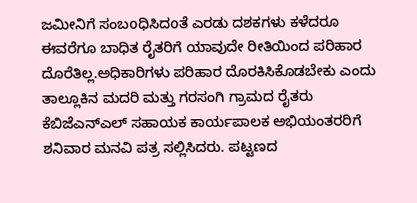ಜಮೀನಿಗೆ ಸಂಬoಧಿಸಿದoತೆ ಎರಡು ದಶಕಗಳು ಕಳೆದರೂ ಈವರೆಗೂ ಬಾಧಿತ ರೈತರಿಗೆ ಯಾವುದೇ ರೀತಿಯಿಂದ ಪರಿಹಾರ ದೊರೆತಿಲ್ಲ.ಅಧಿಕಾರಿಗಳು ಪರಿಹಾರ ದೊರಕಿಸಿಕೊಡಬೇಕು ಎಂದು ತಾಲ್ಲೂಕಿನ ಮದರಿ ಮತ್ತು ಗರಸಂಗಿ ಗ್ರಾಮದ ರೈತರು ಕೆಬಿಜೆಎನ್‌ಎಲ್ ಸಹಾಯಕ ಕಾರ್ಯಪಾಲಕ ಅಭಿಯಂತರರಿಗೆ ಶನಿವಾರ ಮನವಿ ಪತ್ರ ಸಲ್ಲಿಸಿದರು. ಪಟ್ಟಣದ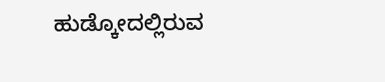ಹುಡ್ಕೋದಲ್ಲಿರುವ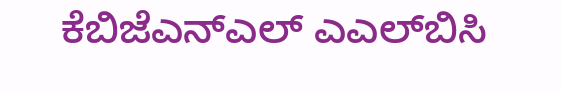ಕೆಬಿಜೆಎನ್‌ಎಲ್ ಎಎಲ್‌ಬಿಸಿ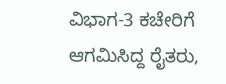ವಿಭಾಗ-3 ಕಚೇರಿಗೆ ಆಗಮಿಸಿದ್ದ ರೈತರು,